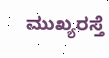ಮುಖ್ಯರಸ್ತೆ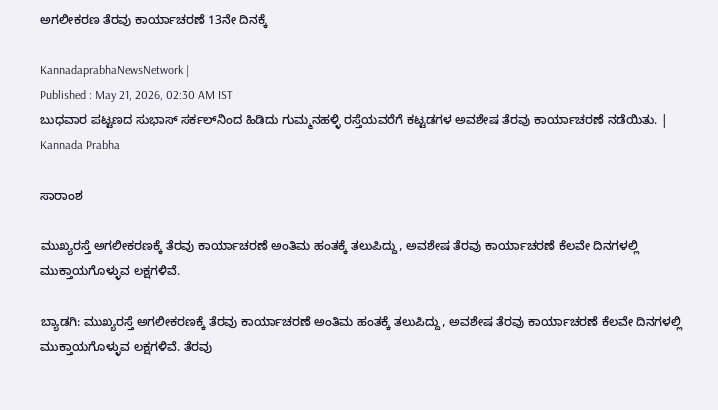ಅಗಲೀಕರಣ ತೆರವು ಕಾರ್ಯಾಚರಣೆ 13ನೇ ದಿನಕ್ಕೆ

KannadaprabhaNewsNetwork |
Published : May 21, 2026, 02:30 AM IST
ಬುಧವಾರ ಪಟ್ಟಣದ ಸುಭಾಸ್ ಸರ್ಕಲ್‌ನಿಂದ ಹಿಡಿದು ಗುಮ್ಮನಹಳ್ಳಿ ರಸ್ತೆಯವರೆಗೆ ಕಟ್ಟಡಗಳ ಅವಶೇಷ ತೆರವು ಕಾರ್ಯಾಚರಣೆ ನಡೆಯಿತು. | Kannada Prabha

ಸಾರಾಂಶ

ಮುಖ್ಯರಸ್ತೆ ಅಗಲೀಕರಣಕ್ಕೆ ತೆರವು ಕಾರ್ಯಾಚರಣೆ ಅಂತಿಮ ಹಂತಕ್ಕೆ ತಲುಪಿದ್ದು, ಅವಶೇಷ ತೆರವು ಕಾರ್ಯಾಚರಣೆ ಕೆಲವೇ ದಿನಗಳಲ್ಲಿ ಮುಕ್ತಾಯಗೊಳ್ಳುವ ಲಕ್ಷಗಳಿವೆ.

ಬ್ಯಾಡಗಿ: ಮುಖ್ಯರಸ್ತೆ ಅಗಲೀಕರಣಕ್ಕೆ ತೆರವು ಕಾರ್ಯಾಚರಣೆ ಅಂತಿಮ ಹಂತಕ್ಕೆ ತಲುಪಿದ್ದು, ಅವಶೇಷ ತೆರವು ಕಾರ್ಯಾಚರಣೆ ಕೆಲವೇ ದಿನಗಳಲ್ಲಿ ಮುಕ್ತಾಯಗೊಳ್ಳುವ ಲಕ್ಷಗಳಿವೆ. ತೆರವು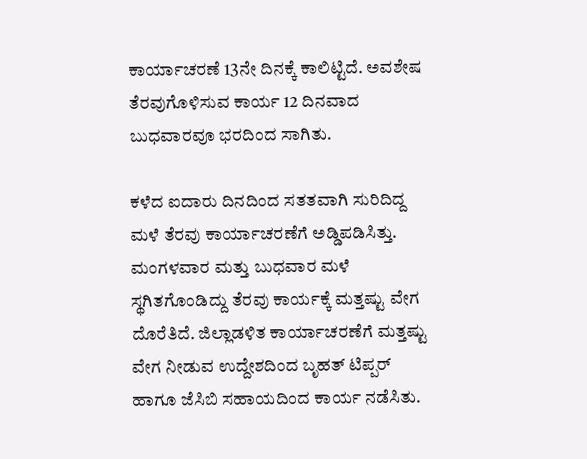ಕಾರ್ಯಾಚರಣೆ 13ನೇ ದಿನಕ್ಕೆ ಕಾಲಿಟ್ಟಿದೆ. ಅವಶೇಷ ತೆರವುಗೊಳಿಸುವ ಕಾರ್ಯ 12 ದಿನವಾದ ಬುಧವಾರವೂ ಭರದಿಂದ ಸಾಗಿತು.

ಕಳೆದ ಐದಾರು ದಿನದಿಂದ ಸತತವಾಗಿ ಸುರಿದಿದ್ದ ಮಳೆ ತೆರವು ಕಾರ್ಯಾಚರಣೆಗೆ ಅಡ್ಡಿಪಡಿಸಿತ್ತು. ಮಂಗಳವಾರ ಮತ್ತು ಬುಧವಾರ ಮಳೆ ಸ್ಥಗಿತಗೊಂಡಿದ್ದು ತೆರವು ಕಾರ್ಯಕ್ಕೆ ಮತ್ತಷ್ಟು ವೇಗ ದೊರೆತಿದೆ. ಜಿಲ್ಲಾಡಳಿತ ಕಾರ್ಯಾಚರಣೆಗೆ ಮತ್ತಷ್ಟು ವೇಗ ನೀಡುವ ಉದ್ದೇಶದಿಂದ ಬೃಹತ್ ಟಿಪ್ಪರ್‌ ಹಾಗೂ ಜೆಸಿಬಿ ಸಹಾಯದಿಂದ ಕಾರ್ಯ ನಡೆಸಿತು.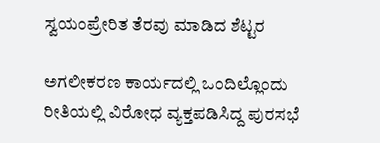ಸ್ವಯಂಪ್ರೇರಿತ ತೆರವು ಮಾಡಿದ ಶೆಟ್ಟರ

ಅಗಲೀಕರಣ ಕಾರ್ಯದಲ್ಲಿ ಒಂದಿಲ್ಲೊಂದು ರೀತಿಯಲ್ಲಿ ವಿರೋಧ ವ್ಯಕ್ತಪಡಿಸಿದ್ದ ಪುರಸಭೆ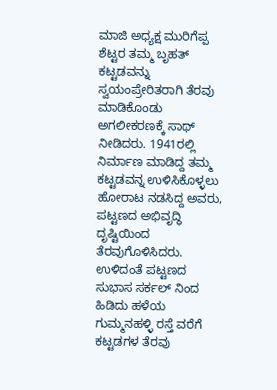ಮಾಜಿ ಅಧ್ಯಕ್ಷ ಮುರಿಗೆಪ್ಪ ಶೆಟ್ಟರ ತಮ್ಮ ಬೃಹತ್ ಕಟ್ಟಡವನ್ನು ಸ್ವಯಂಪ್ರೇರಿತರಾಗಿ ತೆರವು ಮಾಡಿಕೊಂಡು ಅಗಲೀಕರಣಕ್ಕೆ ಸಾಥ್ ನೀಡಿದರು. 1941ರಲ್ಲಿ ನಿರ್ಮಾಣ ಮಾಡಿದ್ದ ತಮ್ಮ ಕಟ್ಟಡವನ್ನ ಉಳಿಸಿಕೊಳ್ಳಲು ಹೋರಾಟ ನಡಸಿದ್ದ ಅವರು, ಪಟ್ಟಣದ ಅಭಿವೃದ್ಧಿ ದೃಷ್ಟಿಯಿಂದ ತೆರವುಗೊಳಿಸಿದರು. ಉಳಿದಂತೆ ಪಟ್ಟಣದ ಸುಭಾಸ ಸರ್ಕಲ್ ನಿಂದ ಹಿಡಿದು ಹಳೆಯ ಗುಮ್ಮನಹಳ್ಳಿ ರಸ್ತೆ ವರೆಗೆ ಕಟ್ಟಡಗಳ ತೆರವು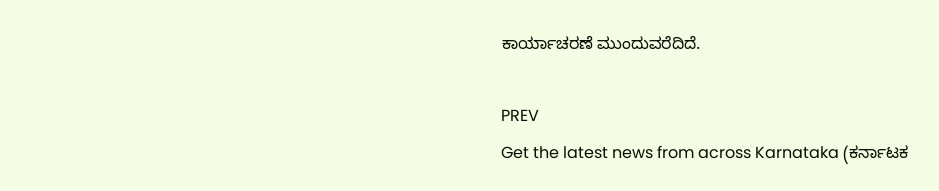ಕಾರ್ಯಾಚರಣೆ ಮುಂದುವರೆದಿದೆ.

PREV
Get the latest news from across Karnataka (ಕರ್ನಾಟಕ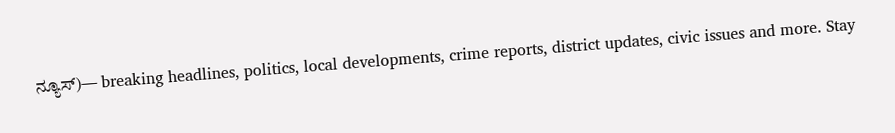ನ್ಯೂಸ್)— breaking headlines, politics, local developments, crime reports, district updates, civic issues and more. Stay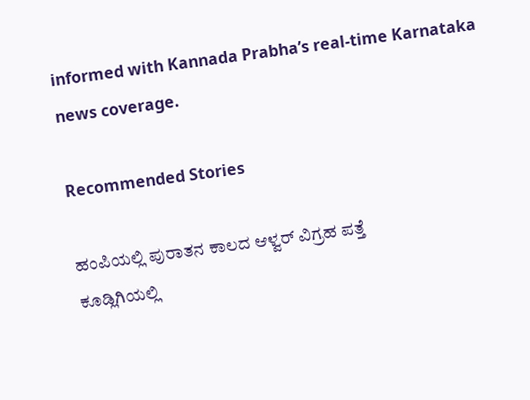informed with Kannada Prabha’s real‑time Karnataka news coverage.

Recommended Stories

ಹಂಪಿಯಲ್ಲಿ ಪುರಾತನ ಕಾಲದ ಆಳ್ವರ್‌ ವಿಗ್ರಹ ಪತ್ತೆ
ಕೂಡ್ಲಿಗಿಯಲ್ಲಿ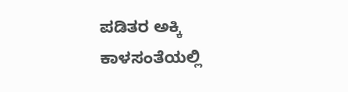ಪಡಿತರ ಅಕ್ಕಿ ಕಾಳಸಂತೆಯಲ್ಲಿ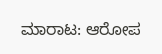ಮಾರಾಟ: ಆರೋಪ